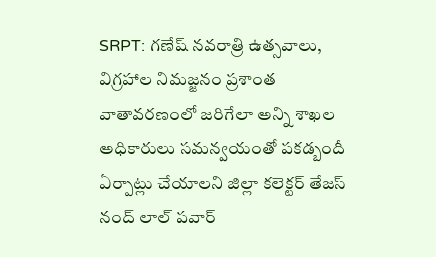SRPT: గణేష్ నవరాత్రి ఉత్సవాలు, విగ్రహాల నిమజ్జనం ప్రశాంత వాతావరణంలో జరిగేలా అన్ని శాఖల అధికారులు సమన్వయంతో పకడ్బందీ ఏర్పాట్లు చేయాలని జిల్లా కలెక్టర్ తేజస్ నంద్ లాల్ పవార్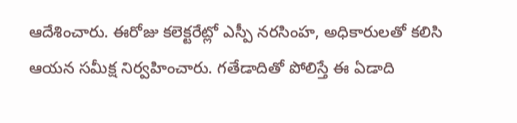ఆదేశించారు. ఈరోజు కలెక్టరేట్లో ఎస్పీ నరసింహ, అధికారులతో కలిసి ఆయన సమీక్ష నిర్వహించారు. గతేడాదితో పోలిస్తే ఈ ఏడాది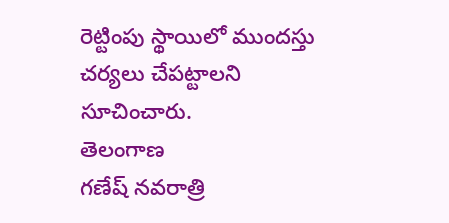రెట్టింపు స్థాయిలో ముందస్తు చర్యలు చేపట్టాలని సూచించారు.
తెలంగాణ
గణేష్ నవరాత్రి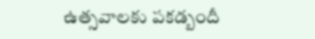ఉత్సవాలకు పకడ్బందీ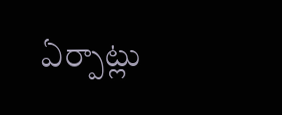ఏర్పాట్లు